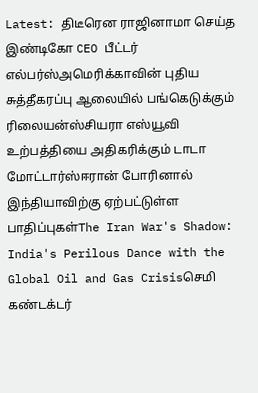Latest: திடீரென ராஜினாமா செய்த இண்டிகோ CEO பீட்டர் எல்பர்ஸ்அமெரிக்காவின் புதிய சுத்தீகரப்பு ஆலையில் பங்கெடுக்கும் ரிலையன்ஸ்சியரா எஸ்யூவி உற்பத்தியை அதிகரிக்கும் டாடா மோட்டார்ஸ்ஈரான் போரினால் இந்தியாவிற்கு ஏற்பட்டுள்ள பாதிப்புகள்The Iran War's Shadow: India's Perilous Dance with the Global Oil and Gas Crisisசெமி கண்டக்டர்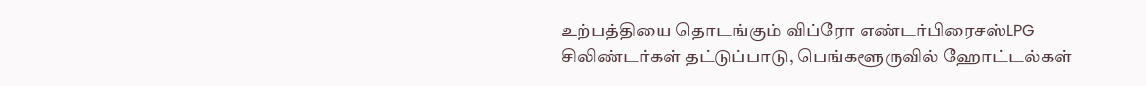உற்பத்தியை தொடங்கும் விப்ரோ எண்டர்பிரைசஸ்LPG சிலிண்டர்கள் தட்டுப்பாடு, பெங்களூருவில் ஹோட்டல்கள்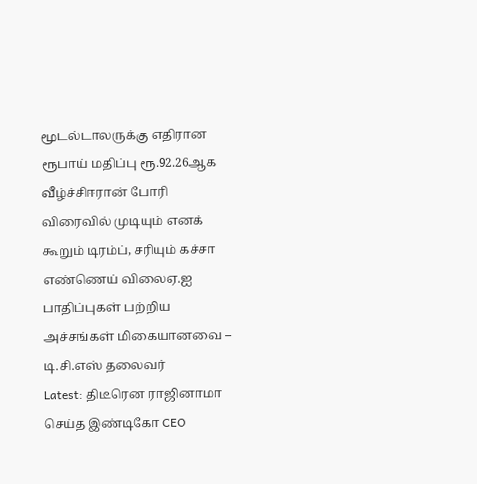மூடல்டாலருக்கு எதிரான ரூபாய் மதிப்பு ரூ.92.26ஆக வீழ்ச்சிஈரான் போரி விரைவில் முடியும் எனக் கூறும் டிரம்ப், சரியும் கச்சா எண்ணெய் விலைஏ.ஐ பாதிப்புகள் பற்றிய அச்சங்கள் மிகையானவை – டி.சி.எஸ் தலைவர்
Latest: திடீரென ராஜினாமா செய்த இண்டிகோ CEO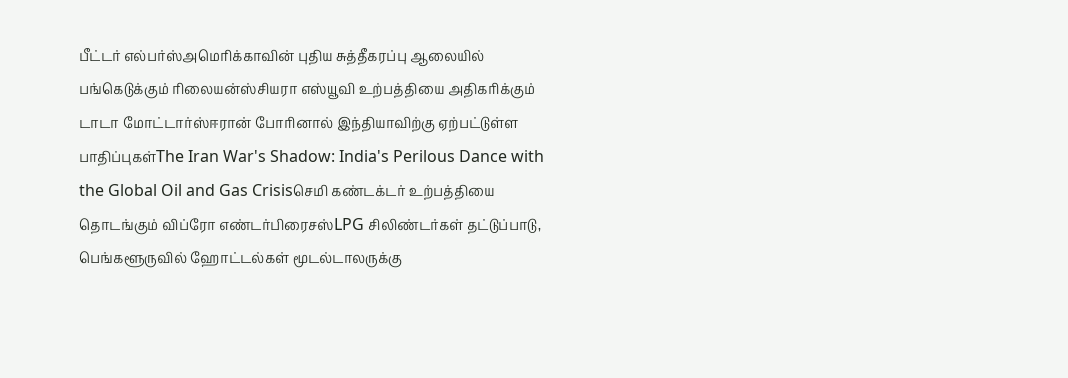பீட்டர் எல்பர்ஸ்அமெரிக்காவின் புதிய சுத்தீகரப்பு ஆலையில் பங்கெடுக்கும் ரிலையன்ஸ்சியரா எஸ்யூவி உற்பத்தியை அதிகரிக்கும் டாடா மோட்டார்ஸ்ஈரான் போரினால் இந்தியாவிற்கு ஏற்பட்டுள்ள பாதிப்புகள்The Iran War's Shadow: India's Perilous Dance with the Global Oil and Gas Crisisசெமி கண்டக்டர் உற்பத்தியை தொடங்கும் விப்ரோ எண்டர்பிரைசஸ்LPG சிலிண்டர்கள் தட்டுப்பாடு, பெங்களூருவில் ஹோட்டல்கள் மூடல்டாலருக்கு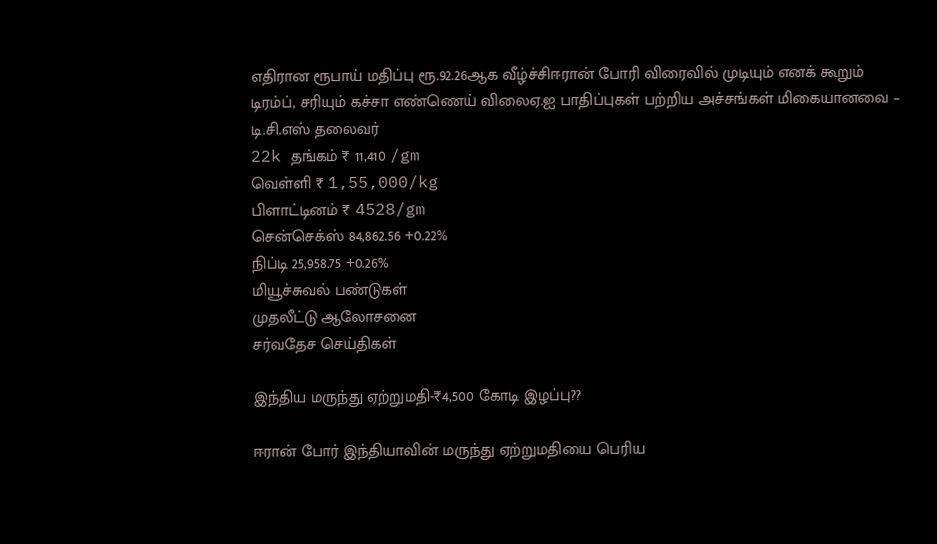எதிரான ரூபாய் மதிப்பு ரூ.92.26ஆக வீழ்ச்சிஈரான் போரி விரைவில் முடியும் எனக் கூறும் டிரம்ப், சரியும் கச்சா எண்ணெய் விலைஏ.ஐ பாதிப்புகள் பற்றிய அச்சங்கள் மிகையானவை – டி.சி.எஸ் தலைவர்
22k தங்கம் ₹ 11,410 /gm
வெள்ளி ₹ 1,55,000/kg
பிளாட்டினம் ₹ 4528/gm
சென்செக்ஸ் 84,862.56 +0.22%
நிப்டி 25,958.75 +0.26%
மியூச்சுவல் பண்டுகள்
முதலீட்டு ஆலோசனை
சர்வதேச செய்திகள்

இந்திய மருந்து ஏற்றுமதி-₹4,500 கோடி இழப்பு??

ஈரான் போர் இந்தியாவின் மருந்து ஏற்றுமதியை பெரிய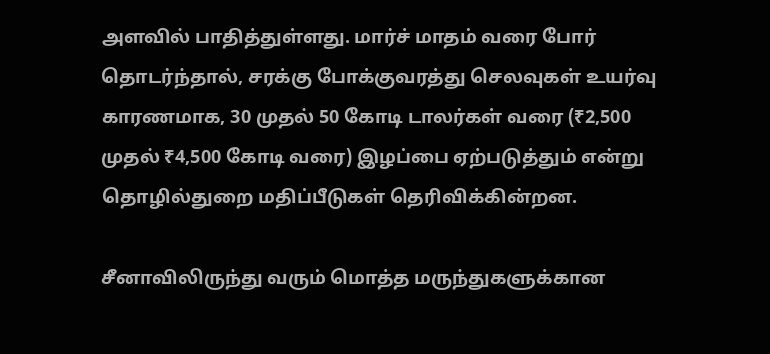அளவில் பாதித்துள்ளது. மார்ச் மாதம் வரை போர் தொடர்ந்தால், சரக்கு போக்குவரத்து செலவுகள் உயர்வு காரணமாக, 30 முதல் 50 கோடி டாலர்கள் வரை (₹2,500 முதல் ₹4,500 கோடி வரை) இழப்பை ஏற்படுத்தும் என்று தொழில்துறை மதிப்பீடுகள் தெரிவிக்கின்றன.

சீனாவிலிருந்து வரும் மொத்த மருந்துகளுக்கான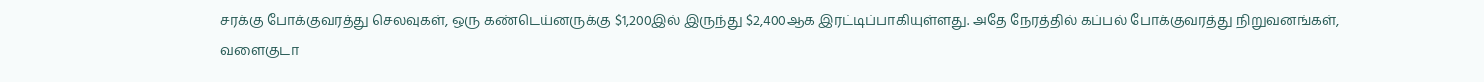சரக்கு போக்குவரத்து செலவுகள், ஒரு கண்டெய்னருக்கு $1,200இல் இருந்து $2,400ஆக இரட்டிப்பாகியுள்ளது. அதே நேரத்தில் கப்பல் போக்குவரத்து நிறுவனங்கள், வளைகுடா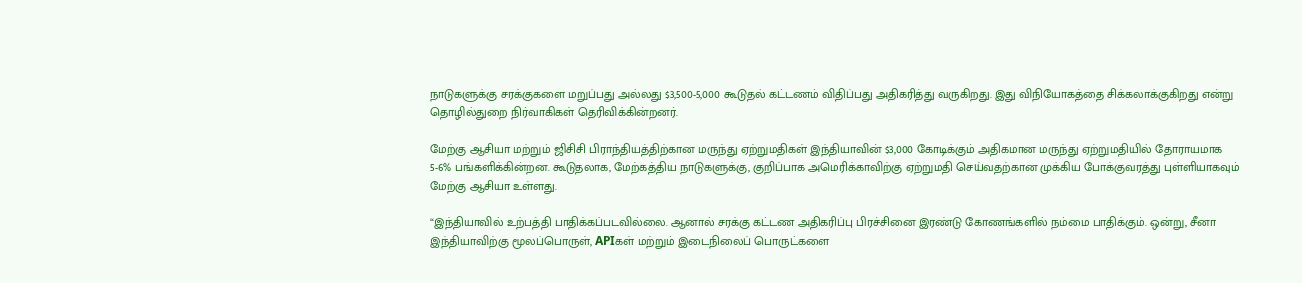நாடுகளுக்கு சரக்குகளை மறுப்பது அல்லது $3,500-5,000 கூடுதல் கட்டணம் விதிப்பது அதிகரித்து வருகிறது. இது விநியோகத்தை சிக்கலாக்குகிறது என்று தொழில்துறை நிர்வாகிகள் தெரிவிக்கின்றனர்.

மேற்கு ஆசியா மற்றும் ஜிசிசி பிராந்தியத்திற்கான மருந்து ஏற்றுமதிகள் இந்தியாவின் $3,000 கோடிக்கும் அதிகமான மருந்து ஏற்றுமதியில் தோராயமாக 5-6% பங்களிக்கின்றன. கூடுதலாக, மேற்கத்திய நாடுகளுக்கு, குறிப்பாக அமெரிக்காவிற்கு ஏற்றுமதி செய்வதற்கான முக்கிய போக்குவரத்து புள்ளியாகவும் மேற்கு ஆசியா உள்ளது.

“இந்தியாவில் உற்பத்தி பாதிக்கப்படவில்லை. ஆனால் சரக்கு கட்டண அதிகரிப்பு பிரச்சினை இரண்டு கோணங்களில் நம்மை பாதிக்கும். ஒன்று, சீனா இந்தியாவிற்கு மூலப்பொருள், APIகள் மற்றும் இடைநிலைப் பொருட்களை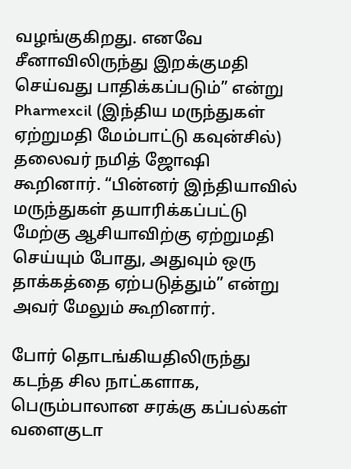வழங்குகிறது. எனவே சீனாவிலிருந்து இறக்குமதி செய்வது பாதிக்கப்படும்” என்று Pharmexcil (இந்திய மருந்துகள் ஏற்றுமதி மேம்பாட்டு கவுன்சில்) தலைவர் நமித் ஜோஷி கூறினார். “பின்னர் இந்தியாவில் மருந்துகள் தயாரிக்கப்பட்டு மேற்கு ஆசியாவிற்கு ஏற்றுமதி செய்யும் போது, அதுவும் ஒரு தாக்கத்தை ஏற்படுத்தும்” என்று அவர் மேலும் கூறினார்.

போர் தொடங்கியதிலிருந்து கடந்த சில நாட்களாக, பெரும்பாலான சரக்கு கப்பல்கள் வளைகுடா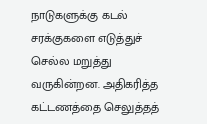நாடுகளுக்கு கடல் சரக்குகளை எடுத்துச் செல்ல மறுத்து வருகின்றன. அதிகரித்த கட்டணத்தை செலுத்தத்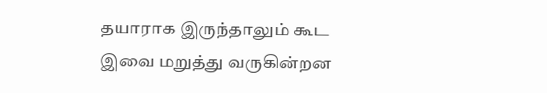தயாராக இருந்தாலும் கூட இவை மறுத்து வருகின்றன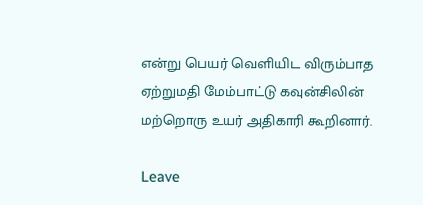என்று பெயர் வெளியிட விரும்பாத ஏற்றுமதி மேம்பாட்டு கவுன்சிலின் மற்றொரு உயர் அதிகாரி கூறினார்.

Leave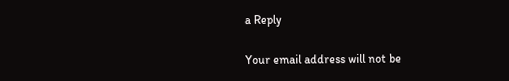a Reply

Your email address will not be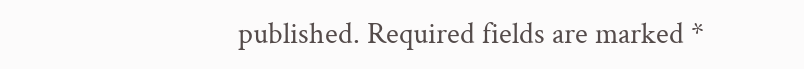published. Required fields are marked *